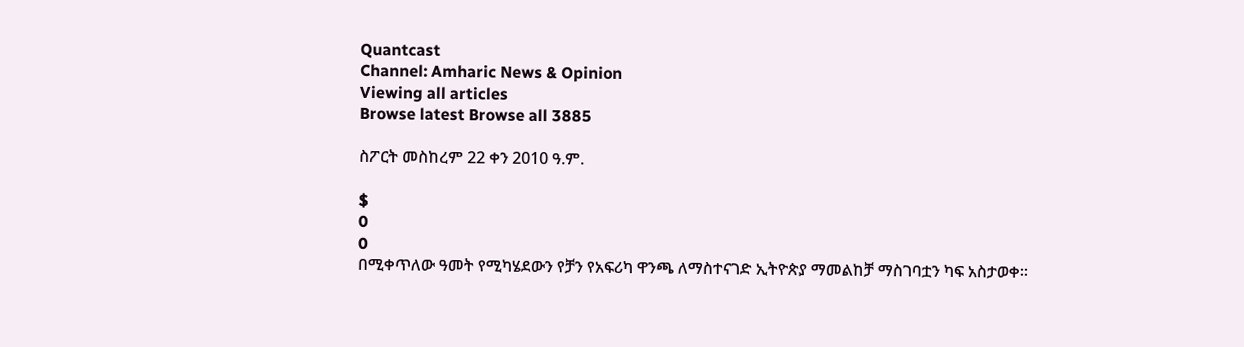Quantcast
Channel: Amharic News & Opinion
Viewing all articles
Browse latest Browse all 3885

ስፖርት መስከረም 22 ቀን 2010 ዓ.ም.

$
0
0
በሚቀጥለው ዓመት የሚካሄደውን የቻን የአፍሪካ ዋንጫ ለማስተናገድ ኢትዮጵያ ማመልከቻ ማስገባቷን ካፍ አስታወቀ።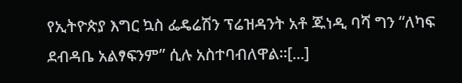የኢትዮጵያ እግር ኳስ ፌዴሬሽን ፕሬዝዳንት አቶ ጁነዲ ባሻ ግን “ለካፍ ደብዳቤ አልፃፍንም” ሲሉ አስተባብለዋል።[...]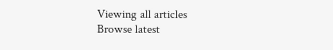Viewing all articles
Browse latest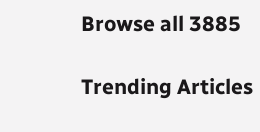Browse all 3885

Trending Articles